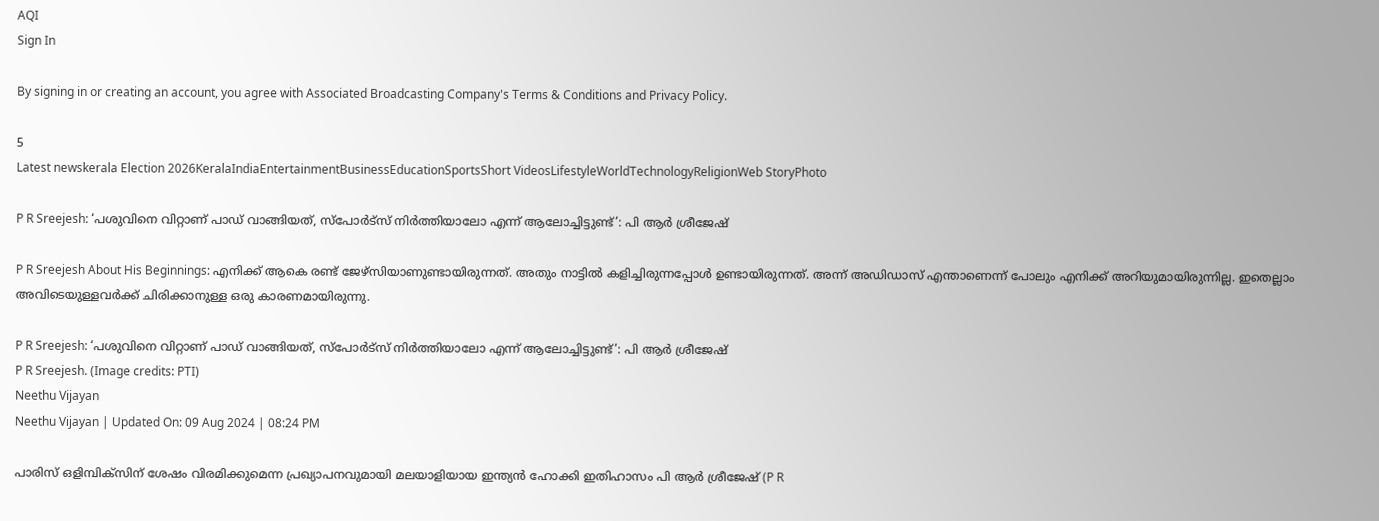AQI
Sign In

By signing in or creating an account, you agree with Associated Broadcasting Company's Terms & Conditions and Privacy Policy.

5
Latest newskerala Election 2026KeralaIndiaEntertainmentBusinessEducationSportsShort VideosLifestyleWorldTechnologyReligionWeb StoryPhoto

P R Sreejesh: ‘പശുവിനെ വിറ്റാണ് പാഡ് വാങ്ങിയത്, സ്പോർട്സ് നിർത്തിയാലോ എന്ന് ആലോച്ചിട്ടുണ്ട്’: പി ആർ ശ്രീജേഷ്

P R Sreejesh About His Beginnings: എനിക്ക് ആകെ രണ്ട് ജേഴ്സിയാണുണ്ടായിരുന്നത്. അതും നാട്ടിൽ കളിച്ചിരുന്നപ്പോൾ ഉണ്ടായിരുന്നത്. അന്ന് അഡിഡാസ് എന്താണെന്ന് പോലും എനിക്ക് അറിയുമായിരുന്നില്ല. ഇതെല്ലാം അവിടെയുള്ളവർക്ക് ചിരിക്കാനുള്ള ഒരു കാരണമായിരുന്നു.

P R Sreejesh: ‘പശുവിനെ വിറ്റാണ് പാഡ് വാങ്ങിയത്, സ്പോർട്സ് നിർത്തിയാലോ എന്ന് ആലോച്ചിട്ടുണ്ട്’: പി ആർ ശ്രീജേഷ്
P R Sreejesh. (Image credits: PTI)
Neethu Vijayan
Neethu Vijayan | Updated On: 09 Aug 2024 | 08:24 PM

പാരിസ് ഒളിമ്പിക്സിന് ശേഷം വിരമിക്കുമെന്ന പ്രഖ്യാപനവുമായി മലയാളിയായ ഇന്ത്യൻ ഹോക്കി ഇതിഹാസം പി ആർ ശ്രീജേഷ് (P R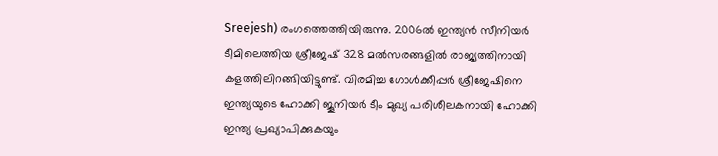Sreejesh) രംഗത്തെത്തിയിരുന്നു. 2006ൽ ഇന്ത്യൻ സീനിയർ ടീമിലെത്തിയ ശ്രീജേഷ് 328 മൽസരങ്ങളിൽ രാജ്യത്തിനായി കളത്തിലിറങ്ങിയിട്ടുണ്ട്. വിരമിച്ച ഗോൾക്കീപ്പർ ശ്രീജേഷിനെ ഇന്ത്യയുടെ ഹോക്കി ജൂനിയർ ടീം മുഖ്യ പരിശീലകനായി ഹോക്കി ഇന്ത്യ പ്രഖ്യാപിക്കുകയും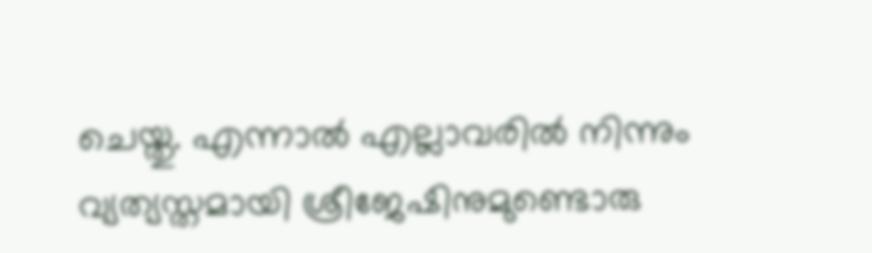ചെയ്തു. എന്നാൽ എല്ലാവരിൽ നിന്നും വ്യത്യസ്തമായി ശ്രീജേഷിനുമുണ്ടൊരു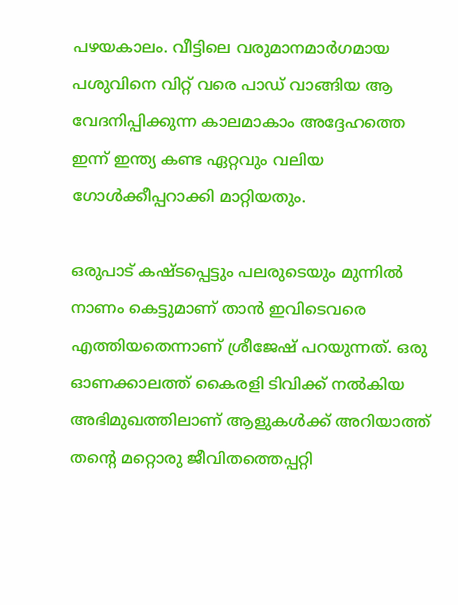പഴയകാലം. വീട്ടിലെ വരുമാനമാർഗമായ പശുവിനെ വിറ്റ് വരെ പാഡ് വാങ്ങിയ ആ വേദനിപ്പിക്കുന്ന കാലമാകാം അദ്ദേഹത്തെ ഇന്ന് ഇന്ത്യ കണ്ട ഏറ്റവും വലിയ ഗോൾക്കീപ്പറാക്കി മാറ്റിയതും.

ഒരുപാട് കഷ്ടപ്പെട്ടും പലരുടെയും മുന്നിൽ നാണം കെട്ടുമാണ് താൻ ഇവിടെവരെ എത്തിയതെന്നാണ് ശ്രീജേഷ് പറയുന്നത്. ഒരു ഓണക്കാലത്ത് കൈരളി ടിവിക്ക് നൽകിയ അഭിമുഖത്തിലാണ് ആളുകൾക്ക് അറിയാത്ത് തൻ്റെ മറ്റൊരു ജീവിതത്തെപ്പറ്റി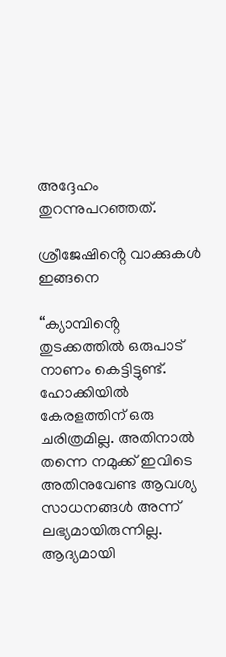അദ്ദേഹം തുറന്നുപറഞ്ഞത്.

ശ്രീജേഷിൻ്റെ വാക്കുകൾ ഇങ്ങനെ

“ക്യാമ്പിൻ്റെ തുടക്കത്തിൽ ഒരുപാട് നാണം കെട്ടിട്ടുണ്ട്. ഹോക്കിയിൽ കേരളത്തിന് ഒരു ചരിത്രമില്ല. അതിനാൽ തന്നെ നമുക്ക് ഇവിടെ അതിനുവേണ്ട ആവശ്യ സാധനങ്ങൾ അന്ന് ലഭ്യമായിരുന്നില്ല. ആദ്യമായി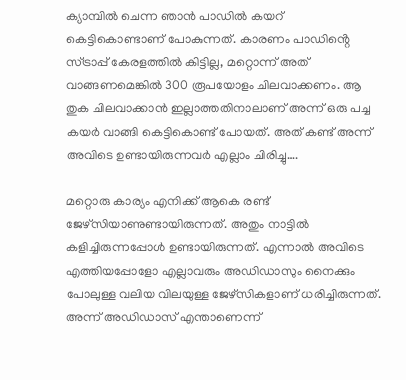ക്യാമ്പിൽ ചെന്ന ഞാൻ പാഡിൽ കയറ് കെട്ടികൊണ്ടാണ് പോകുന്നത്. കാരണം പാഡിൻ്റെ സ്ട്രാപ്പ് കേരളത്തിൽ കിട്ടില്ല, മറ്റൊന്ന് അത് വാങ്ങണമെങ്കിൽ 300 രൂപയോളം ചിലവാക്കണം. ആ തുക ചിലവാക്കാൻ ഇല്ലാത്തതിനാലാണ് അന്ന് ഒരു പച്ച കയർ വാങ്ങി കെട്ടികൊണ്ട് പോയത്. അത് കണ്ട് അന്ന് അവിടെ ഉണ്ടായിരുന്നവർ എല്ലാം ചിരിച്ചു….

മറ്റൊരു കാര്യം എനിക്ക് ആകെ രണ്ട് ജേഴ്സിയാണുണ്ടായിരുന്നത്. അതും നാട്ടിൽ കളിച്ചിരുന്നപ്പോൾ ഉണ്ടായിരുന്നത്. എന്നാൽ അവിടെ എത്തിയപ്പോളോ എല്ലാവരും അഡിഡാസും നൈക്കും പോലുള്ള വലിയ വിലയുള്ള ജേഴ്സികളാണ് ധരിച്ചിരുന്നത്. അന്ന് അഡിഡാസ് എന്താണെന്ന്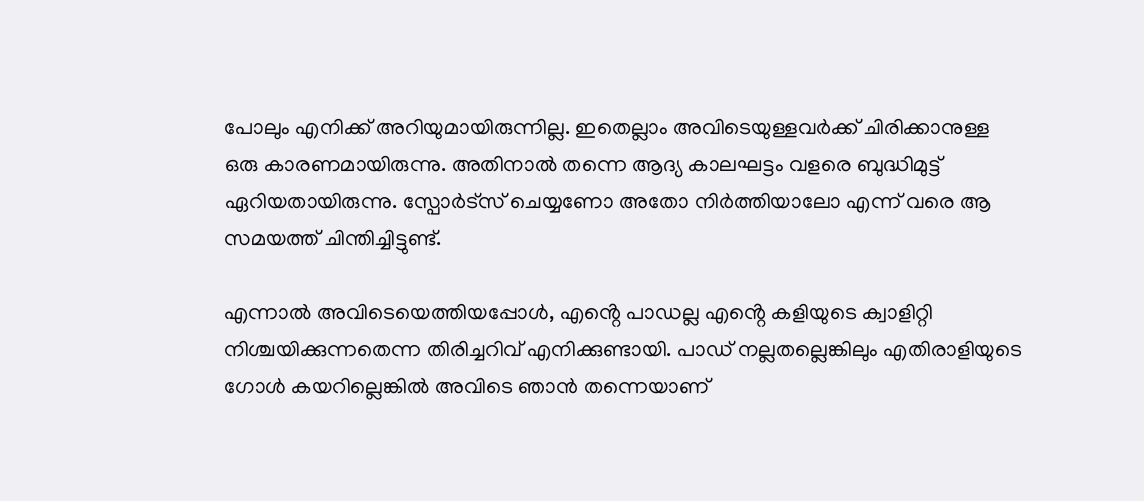പോലും എനിക്ക് അറിയുമായിരുന്നില്ല. ഇതെല്ലാം അവിടെയുള്ളവർക്ക് ചിരിക്കാനുള്ള ഒരു കാരണമായിരുന്നു. അതിനാൽ തന്നെ ആദ്യ കാലഘട്ടം വളരെ ബുദ്ധിമുട്ട് ഏറിയതായിരുന്നു. സ്പോർട്സ് ചെയ്യണോ അതോ നിർത്തിയാലോ എന്ന് വരെ ആ സമയത്ത് ചിന്തിച്ചിട്ടുണ്ട്.

എന്നാൽ അവിടെയെത്തിയപ്പോൾ, എൻ്റെ പാഡല്ല എൻ്റെ കളിയുടെ ക്വാളിറ്റി നിശ്ചയിക്കുന്നതെന്ന തിരിച്ചറിവ് എനിക്കുണ്ടായി. പാഡ് നല്ലതല്ലെങ്കിലും എതിരാളിയുടെ ഗോൾ കയറില്ലെങ്കിൽ അവിടെ ഞാൻ തന്നെയാണ്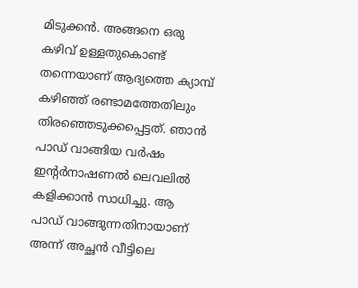മിടുക്കൻ. അങ്ങനെ ഒരു കഴിവ് ഉള്ളതുകൊണ്ട് തന്നെയാണ് ആദ്യത്തെ ക്യാമ്പ് കഴിഞ്ഞ് രണ്ടാമത്തേതിലും തിരഞ്ഞെടുക്കപ്പെട്ടത്. ഞാൻ പാഡ് വാങ്ങിയ വർഷം ഇൻ്റർനാഷണൽ ലെവലിൽ കളിക്കാൻ സാധിച്ചു. ആ പാഡ് വാങ്ങുന്നതിനായാണ് അന്ന് അച്ഛൻ വീട്ടിലെ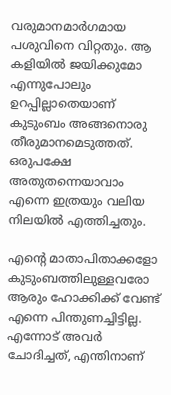വരുമാനമാർഗമായ പശുവിനെ വിറ്റതും. ആ കളിയിൽ ജയിക്കുമോ എന്നുപോലും ഉറപ്പില്ലാതെയാണ് കുടുംബം അങ്ങനൊരു തീരുമാനമെടുത്തത്. ഒരുപക്ഷേ അതുതന്നെയാവാം എന്നെ ഇത്രയും വലിയ നിലയിൽ എത്തിച്ചതും.

എൻ്റെ മാതാപിതാക്കളോ കുടുംബത്തിലുള്ളവരോ ആരും ഹോക്കിക്ക് വേണ്ട് എന്നെ പിന്തുണച്ചിട്ടില്ല. എന്നോട് അവർ ചോദിച്ചത്, എന്തിനാണ്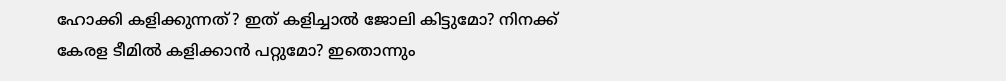ഹോക്കി കളിക്കുന്നത്? ഇത് കളിച്ചാൽ ജോലി കിട്ടുമോ? നിനക്ക് കേരള ടീമിൽ കളിക്കാൻ പറ്റുമോ? ഇതൊന്നും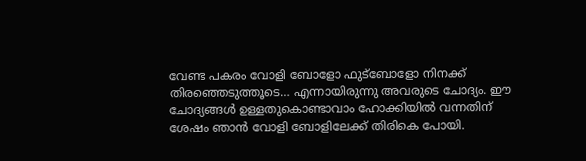വേണ്ട പകരം വോളി ബോളോ ഫുട്ബോളോ നിനക്ക് തിരഞ്ഞെടുത്തൂടെ… എന്നായിരുന്നു അവരുടെ ചോദ്യം. ഈ ചോദ്യങ്ങൾ ഉള്ളതുകൊണ്ടാവാം ഹോക്കിയിൽ വന്നതിന് ശേഷം ഞാൻ വോളി ബോളിലേക്ക് തിരികെ പോയി.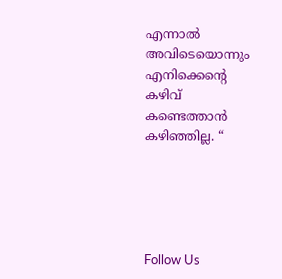എന്നാൽ അവിടെയൊന്നും എനിക്കെൻ്റെ കഴിവ് കണ്ടെത്താൻ കഴിഞ്ഞില്ല. “





Follow Us